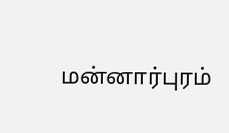மன்னார்புரம்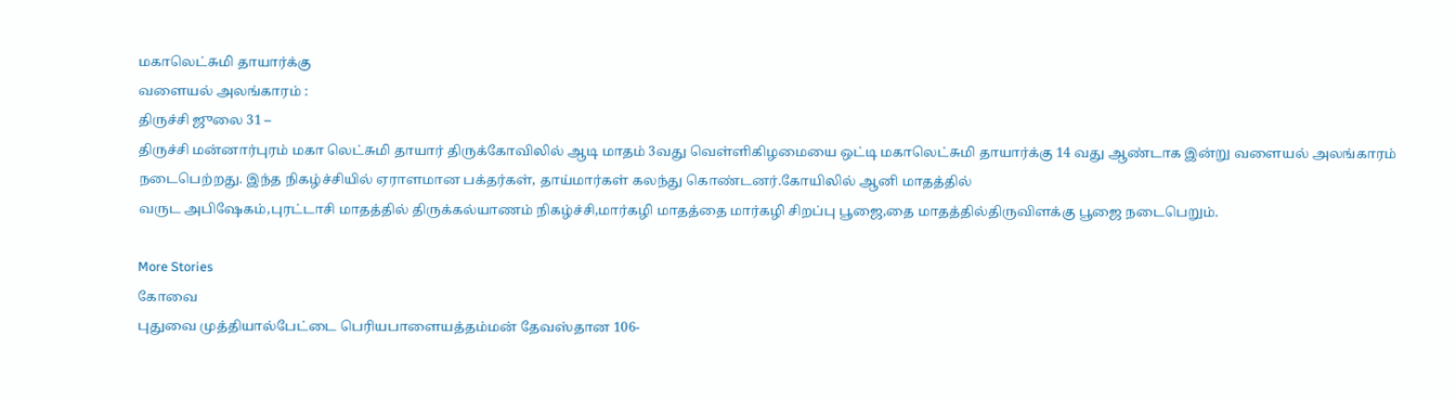மகாலெட்சுமி தாயார்க்கு
வளையல் அலங்காரம் :
திருச்சி ஜுலை 31 –
திருச்சி மன்னார்புரம் மகா லெட்சுமி தாயார் திருக்கோவிலில் ஆடி மாதம் 3வது வெள்ளிகிழமையை ஒட்டி மகாலெட்சுமி தாயார்க்கு 14 வது ஆண்டாக இன்று வளையல் அலங்காரம்
நடைபெற்றது. இந்த நிகழ்ச்சியில் ஏராளமான பக்தர்கள், தாய்மார்கள் கலந்து கொண்டனர்.கோயிலில் ஆனி மாதத்தில்
வருட அபிஷேகம்,புரட்டாசி மாதத்தில் திருக்கல்யாணம் நிகழ்ச்சி,மார்கழி மாதத்தை மார்கழி சிறப்பு பூஜை,தை மாதத்தில்திருவிளக்கு பூஜை நடைபெறும்.

More Stories
கோவை
புதுவை முத்தியால்பேட்டை பெரியபாளையத்தம்மன் தேவஸ்தான 106-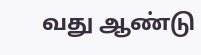வது ஆண்டு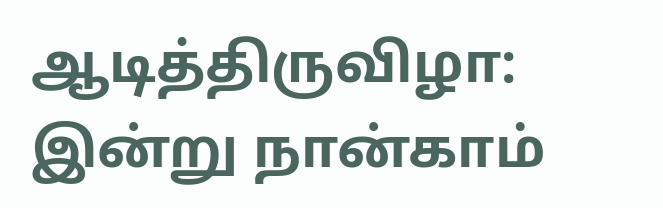ஆடித்திருவிழா: இன்று நான்காம்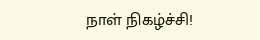நாள் நிகழ்ச்சி!